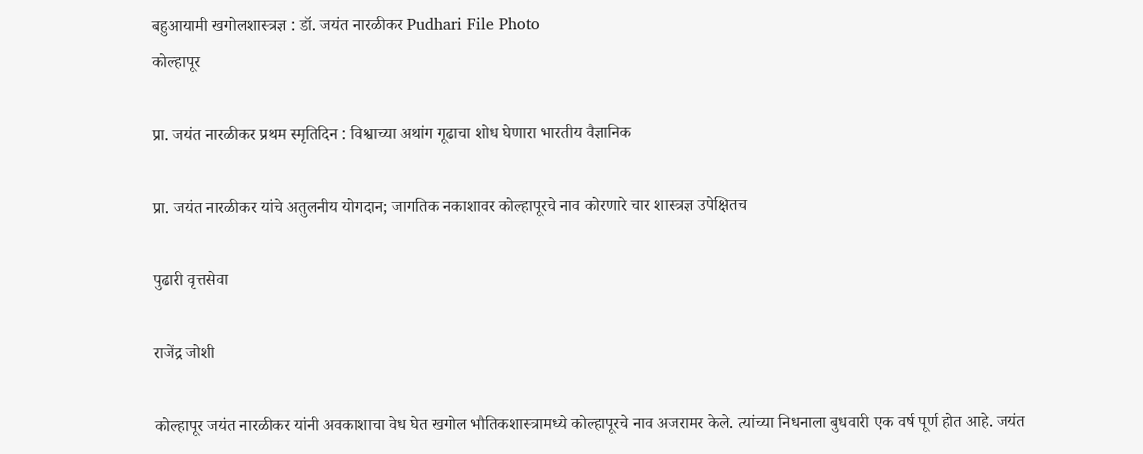बहुआयामी खगोलशास्त्रज्ञ : डॉ. जयंत नारळीकर Pudhari File Photo
कोल्हापूर

प्रा. जयंत नारळीकर प्रथम स्मृतिदिन : विश्वाच्या अथांग गूढाचा शोध घेणारा भारतीय वैज्ञानिक

प्रा. जयंत नारळीकर यांचे अतुलनीय योगदान; जागतिक नकाशावर कोल्हापूरचे नाव कोरणारे चार शास्त्रज्ञ उपेक्षितच

पुढारी वृत्तसेवा

राजेंद्र जोशी

कोल्हापूर जयंत नारळीकर यांनी अवकाशाचा वेध घेत खगोल भौतिकशास्त्रामध्ये कोल्हापूरचे नाव अजरामर केले. त्यांच्या निधनाला बुधवारी एक वर्ष पूर्ण होत आहे. जयंत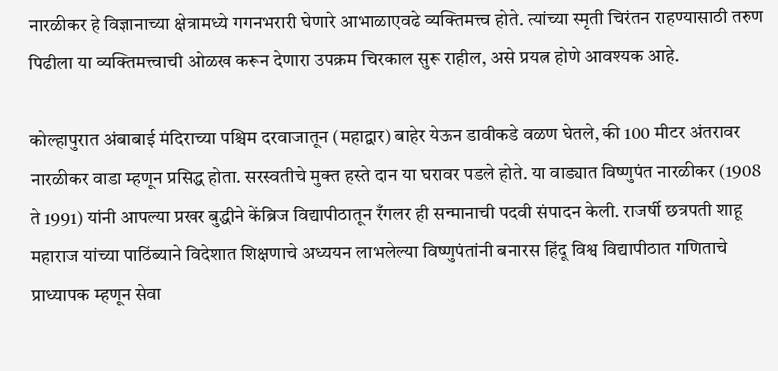नारळीकर हे विज्ञानाच्या क्षेत्रामध्ये गगनभरारी घेणारे आभाळाएवढे व्यक्तिमत्त्व होते. त्यांच्या स्मृती चिरंतन राहण्यासाठी तरुण पिढीला या व्यक्तिमत्त्वाची ओळख करून देणारा उपक्रम चिरकाल सुरू राहील, असे प्रयत्न होणे आवश्यक आहे.

कोल्हापुरात अंबाबाई मंदिराच्या पश्चिम दरवाजातून (महाद्वार) बाहेर येऊन डावीकडे वळण घेतले, की 100 मीटर अंतरावर नारळीकर वाडा म्हणून प्रसिद्ध होता. सरस्वतीचे मुक्त हस्ते दान या घरावर पडले होते. या वाड्यात विष्णुपंत नारळीकर (1908 ते 1991) यांनी आपल्या प्रखर बुद्धीने केंब्रिज विद्यापीठातून रँगलर ही सन्मानाची पदवी संपादन केली. राजर्षी छत्रपती शाहू महाराज यांच्या पाठिंब्याने विदेशात शिक्षणाचे अध्ययन लाभलेल्या विष्णुपंतांनी बनारस हिंदू विश्व विद्यापीठात गणिताचे प्राध्यापक म्हणून सेवा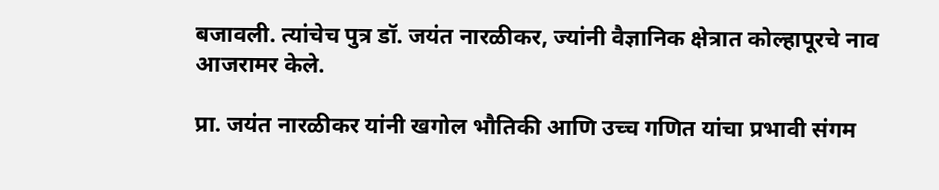बजावली. त्यांचेच पुत्र डॉ. जयंत नारळीकर, ज्यांनी वैज्ञानिक क्षेत्रात कोल्हापूरचे नाव आजरामर केले.

प्रा. जयंत नारळीकर यांनी खगोल भौतिकी आणि उच्च गणित यांचा प्रभावी संगम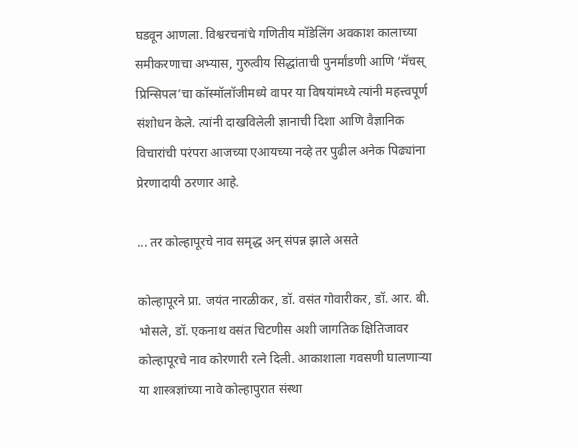घडवून आणला. विश्वरचनांचे गणितीय मॉडेलिंग अवकाश कालाच्या समीकरणाचा अभ्यास, गुरुत्वीय सिद्धांताची पुनर्मांडणी आणि ‌‘मॅचस्‌‍ प्रिन्सिपल‌’चा कॉस्मॉलॉजीमध्ये वापर या विषयांमध्ये त्यांनी महत्त्वपूर्ण संशोधन केले. त्यांनी दाखविलेली ज्ञानाची दिशा आणि वैज्ञानिक विचारांची परंपरा आजच्या एआयच्या नव्हे तर पुढील अनेक पिढ्यांना प्रेरणादायी ठरणार आहे.

... तर कोल्हापूरचे नाव समृद्ध अन्‌‍ संपन्न झाले असते

कोल्हापूरने प्रा. जयंत नारळीकर, डॉ. वसंत गोवारीकर, डॉ. आर. बी. भोसले, डॉ. एकनाथ वसंत चिटणीस अशी जागतिक क्षितिजावर कोल्हापूरचे नाव कोरणारी रत्ने दिली. आकाशाला गवसणी घालणाऱ्या या शास्त्रज्ञांच्या नावे कोल्हापुरात संस्था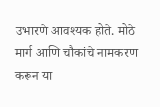उभारणे आवश्यक होते. मोठे मार्ग आणि चौकांचे नामकरण करून या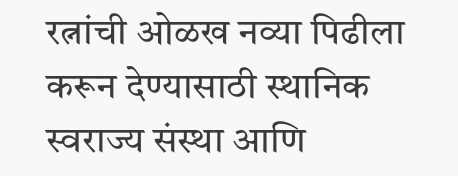रत्नांची ओळख नव्या पिढीला करून देण्यासाठी स्थानिक स्वराज्य संस्था आणि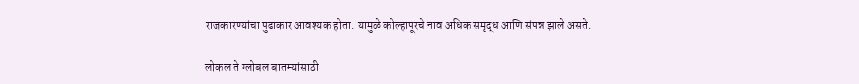राजकारण्यांचा पुढाकार आवश्यक होता. यामुळे कोल्हापूरचे नाव अधिक समृद्ध आणि संपन्न झाले असते.

लोकल ते ग्लोबल बातम्यांसाठी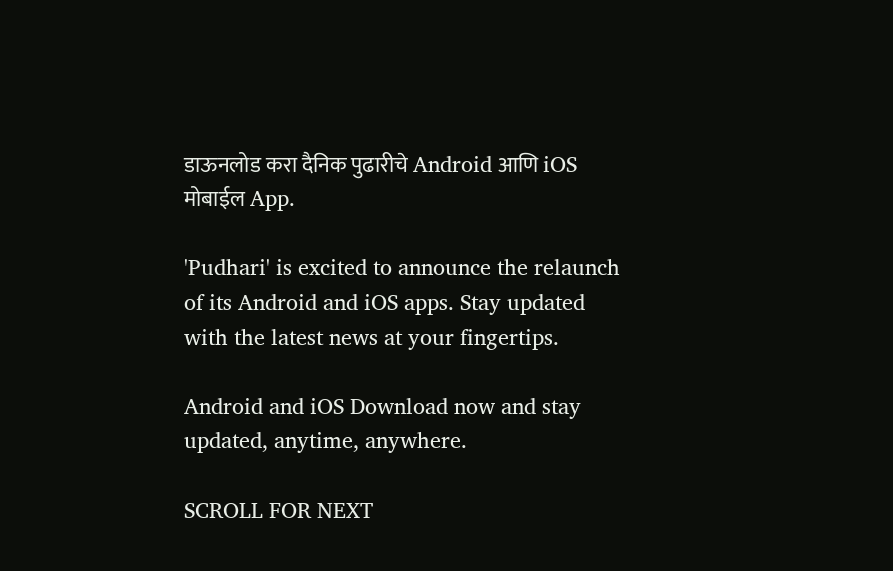डाऊनलोड करा दैनिक पुढारीचे Android आणि iOS मोबाईल App.

'Pudhari' is excited to announce the relaunch of its Android and iOS apps. Stay updated with the latest news at your fingertips.

Android and iOS Download now and stay updated, anytime, anywhere.

SCROLL FOR NEXT